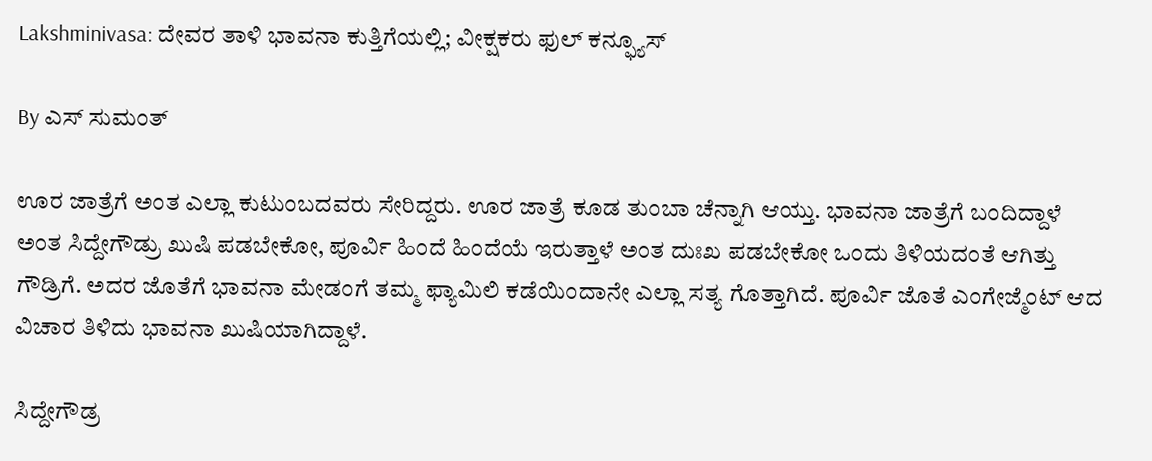Lakshminivasa: ದೇವರ ತಾಳಿ ಭಾವನಾ ಕುತ್ತಿಗೆಯಲ್ಲಿ; ವೀಕ್ಷಕರು ಫುಲ್ ಕನ್ಫ್ಯೂಸ್

By ಎಸ್ ಸುಮಂತ್

ಊರ ಜಾತ್ರೆಗೆ ಅಂತ ಎಲ್ಲಾ ಕುಟುಂಬದವರು ಸೇರಿದ್ದರು. ಊರ ಜಾತ್ರೆ ಕೂಡ ತುಂಬಾ ಚೆನ್ನಾಗಿ ಆಯ್ತು. ಭಾವನಾ ಜಾತ್ರೆಗೆ ಬಂದಿದ್ದಾಳೆ ಅಂತ ಸಿದ್ದೇಗೌಡ್ರು ಖುಷಿ ಪಡಬೇಕೋ, ಪೂರ್ವಿ ಹಿಂದೆ ಹಿಂದೆಯೆ‌ ಇರುತ್ತಾಳೆ ಅಂತ ದುಃಖ ಪಡಬೇಕೋ ಒಂದು ತಿಳಿಯದಂತೆ ಆಗಿತ್ತು ಗೌಡ್ರಿಗೆ. ಅದರ ಜೊತೆಗೆ ಭಾವನಾ ಮೇಡಂಗೆ ತಮ್ಮ ಫ್ಯಾಮಿಲಿ ಕಡೆಯಿಂದಾನೇ ಎಲ್ಲಾ ಸತ್ಯ ಗೊತ್ತಾಗಿದೆ. ಪೂರ್ವಿ ಜೊತೆ ಎಂಗೇಜ್ಮೆಂಟ್ ಆದ ವಿಚಾರ ತಿಳಿದು ಭಾವನಾ ಖುಷಿಯಾಗಿದ್ದಾಳೆ.

ಸಿದ್ದೇಗೌಡ್ರ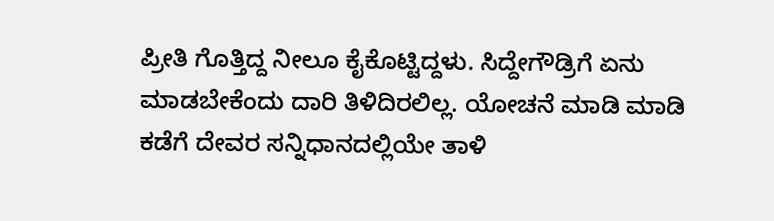ಪ್ರೀತಿ ಗೊತ್ತಿದ್ದ ನೀಲೂ ಕೈಕೊಟ್ಟಿದ್ದಳು. ಸಿದ್ದೇಗೌಡ್ರಿಗೆ ಏನು ಮಾಡಬೇಕೆಂದು ದಾರಿ ತಿಳಿದಿರಲಿಲ್ಲ. ಯೋಚನೆ ಮಾಡಿ ಮಾಡಿ ಕಡೆಗೆ ದೇವರ ಸನ್ನಿಧಾನದಲ್ಲಿಯೇ ತಾಳಿ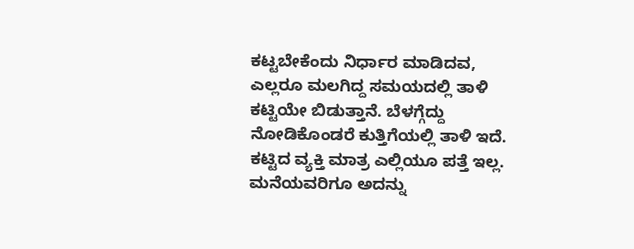ಕಟ್ಟಬೇಕೆಂದು ನಿರ್ಧಾರ ಮಾಡಿದವ, ಎಲ್ಲರೂ ಮಲಗಿದ್ದ ಸಮಯದಲ್ಲಿ ತಾಳಿ ಕಟ್ಟಿಯೇ ಬಿಡುತ್ತಾನೆ. ಬೆಳಗ್ಗೆದ್ದು ನೋಡಿಕೊಂಡರೆ ಕುತ್ತಿಗೆಯಲ್ಲಿ ತಾಳಿ ಇದೆ. ಕಟ್ಟಿದ ವ್ಯಕ್ತಿ ಮಾತ್ರ ಎಲ್ಲಿಯೂ ಪತ್ತೆ ಇಲ್ಲ. ಮನೆಯವರಿಗೂ ಅದನ್ನು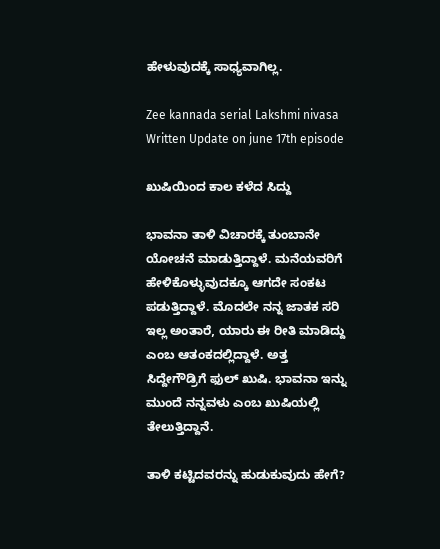ಹೇಳುವುದಕ್ಕೆ ಸಾಧ್ಯವಾಗಿಲ್ಲ.

Zee kannada serial Lakshmi nivasa Written Update on june 17th episode

ಖುಷಿಯಿಂದ ಕಾಲ ಕಳೆದ ಸಿದ್ದು

ಭಾವನಾ ತಾಳಿ ವಿಚಾರಕ್ಕೆ ತುಂಬಾನೇ ಯೋಚನೆ ಮಾಡುತ್ತಿದ್ದಾಳೆ. ಮನೆಯವರಿಗೆ ಹೇಳಿಕೊಳ್ಳುವುದಕ್ಕೂ ಆಗದೇ ಸಂಕಟ ಪಡುತ್ತಿದ್ದಾಳೆ. ಮೊದಲೇ ನನ್ನ ಜಾತಕ ಸರಿ ಇಲ್ಲ ಅಂತಾರೆ, ಯಾರು ಈ ರೀತಿ ಮಾಡಿದ್ದು ಎಂಬ ಆತಂಕದಲ್ಲಿದ್ದಾಳೆ. ಅತ್ತ ಸಿದ್ದೇಗೌಡ್ರಿಗೆ ಫುಲ್ ಖುಷಿ. ಭಾವನಾ ಇನ್ನು ಮುಂದೆ ನನ್ನವಳು ಎಂಬ ಖುಷಿಯಲ್ಲಿ ತೇಲುತ್ತಿದ್ದಾನೆ.

ತಾಳಿ ಕಟ್ಟಿದವರನ್ನು ಹುಡುಕುವುದು ಹೇಗೆ?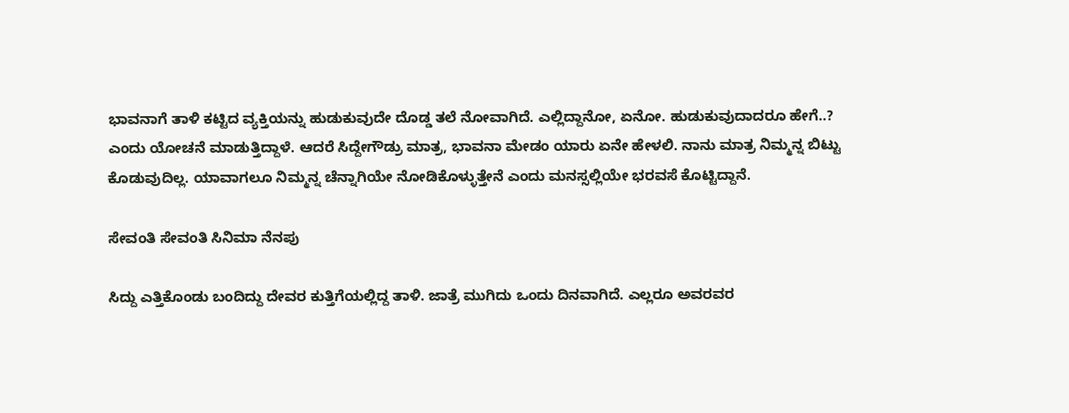ಭಾವನಾಗೆ ತಾಳಿ ಕಟ್ಟಿದ ವ್ಯಕ್ತಿಯನ್ನು ಹುಡುಕುವುದೇ ದೊಡ್ಡ ತಲೆ ನೋವಾಗಿದೆ. ಎಲ್ಲಿದ್ದಾನೋ, ಏನೋ. ಹುಡುಕುವುದಾದರೂ ಹೇಗೆ..? ಎಂದು ಯೋಚನೆ ಮಾಡುತ್ತಿದ್ದಾಳೆ. ಆದರೆ ಸಿದ್ದೇಗೌಡ್ರು ಮಾತ್ರ, ಭಾವನಾ ಮೇಡಂ ಯಾರು ಏನೇ ಹೇಳಲಿ. ನಾನು ಮಾತ್ರ ನಿಮ್ಮನ್ನ ಬಿಟ್ಟು ಕೊಡುವುದಿಲ್ಲ. ಯಾವಾಗಲೂ ನಿಮ್ಮನ್ನ ಚೆನ್ನಾಗಿಯೇ ನೋಡಿಕೊಳ್ಳುತ್ತೇನೆ ಎಂದು ಮನಸ್ಸಲ್ಲಿಯೇ ಭರವಸೆ ಕೊಟ್ಟಿದ್ದಾನೆ.

ಸೇವಂತಿ ಸೇವಂತಿ ಸಿನಿಮಾ ನೆನಪು

ಸಿದ್ದು ಎತ್ತಿಕೊಂಡು ಬಂದಿದ್ದು ದೇವರ ಕುತ್ತಿಗೆಯಲ್ಲಿದ್ದ ತಾಳಿ. ಜಾತ್ರೆ ಮುಗಿದು ಒಂದು ದಿನವಾಗಿದೆ. ಎಲ್ಲರೂ ಅವರವರ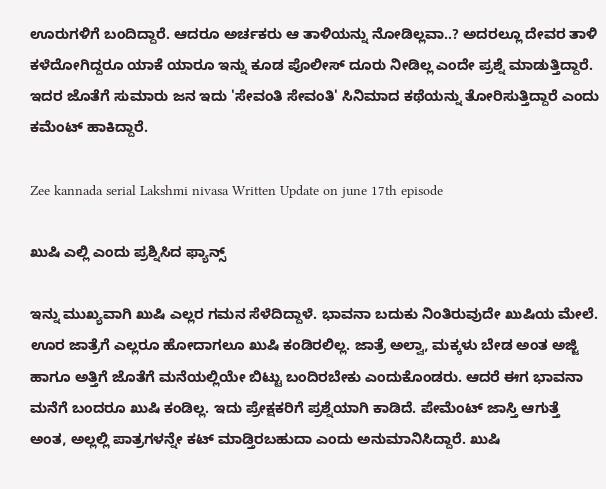ಊರುಗಳಿಗೆ ಬಂದಿದ್ದಾರೆ. ಆದರೂ ಅರ್ಚಕರು ಆ ತಾಳಿಯನ್ನು ನೋಡಿಲ್ಲವಾ..? ಅದರಲ್ಲೂ ದೇವರ ತಾಳಿ ಕಳೆದೋಗಿದ್ದರೂ ಯಾಕೆ ಯಾರೂ ಇನ್ನು ಕೂಡ ಪೊಲೀಸ್ ದೂರು ನೀಡಿಲ್ಲ ಎಂದೇ ಪ್ರಶ್ನೆ ಮಾಡುತ್ತಿದ್ದಾರೆ. ಇದರ ಜೊತೆಗೆ ಸುಮಾರು ಜನ ಇದು 'ಸೇವಂತಿ ಸೇವಂತಿ' ಸಿನಿಮಾದ ಕಥೆಯನ್ನು ತೋರಿಸುತ್ತಿದ್ದಾರೆ ಎಂದು ಕಮೆಂಟ್ ಹಾಕಿದ್ದಾರೆ.

Zee kannada serial Lakshmi nivasa Written Update on june 17th episode

ಖುಷಿ ಎಲ್ಲಿ ಎಂದು ಪ್ರಶ್ನಿಸಿದ ಫ್ಯಾನ್ಸ್

ಇನ್ನು ಮುಖ್ಯವಾಗಿ ಖುಷಿ ಎಲ್ಲರ ಗಮನ ಸೆಳೆದಿದ್ದಾಳೆ‌. ಭಾವನಾ ಬದುಕು ನಿಂತಿರುವುದೇ ಖುಷಿಯ ಮೇಲೆ. ಊರ ಜಾತ್ರೆಗೆ ಎಲ್ಲರೂ ಹೋದಾಗಲೂ ಖುಷಿ ಕಂಡಿರಲಿಲ್ಲ. ಜಾತ್ರೆ ಅಲ್ವಾ, ಮಕ್ಕಳು ಬೇಡ ಅಂತ ಅಜ್ಜಿ ಹಾಗೂ ಅತ್ತಿಗೆ ಜೊತೆಗೆ ಮನೆಯಲ್ಲಿಯೇ ಬಿಟ್ಟು ಬಂದಿರಬೇಕು ಎಂದುಕೊಂಡರು. ಆದರೆ ಈಗ ಭಾವನಾ ಮನೆಗೆ ಬಂದರೂ ಖುಷಿ‌ ಕಂಡಿಲ್ಲ. ಇದು ಪ್ರೇಕ್ಷಕರಿಗೆ ಪ್ರಶ್ನೆಯಾಗಿ ಕಾಡಿದೆ. ಪೇಮೆಂಟ್ ಜಾಸ್ತಿ ಆಗುತ್ತೆ ಅಂತ, ಅಲ್ಲಲ್ಲಿ ಪಾತ್ರಗಳನ್ನೇ ಕಟ್ ಮಾಡ್ತಿರಬಹುದಾ ಎಂದು ಅನುಮಾನಿಸಿದ್ದಾರೆ. ಖುಷಿ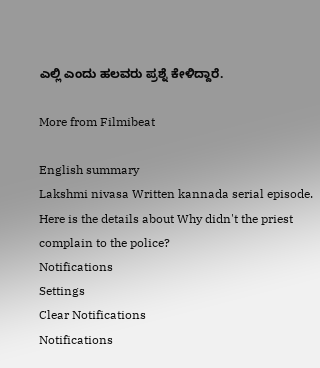ಎಲ್ಲಿ ಎಂದು ಹಲವರು ಪ್ರಶ್ನೆ ಕೇಳಿದ್ದಾರೆ.

More from Filmibeat

English summary
Lakshmi nivasa Written kannada serial episode. Here is the details about Why didn't the priest complain to the police?
Notifications
Settings
Clear Notifications
Notifications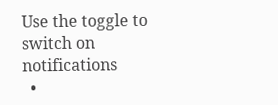Use the toggle to switch on notifications
  •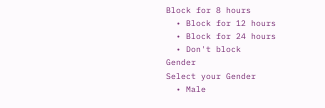Block for 8 hours
  • Block for 12 hours
  • Block for 24 hours
  • Don't block
Gender
Select your Gender
  • Male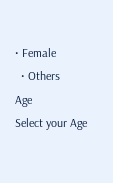• Female
  • Others
Age
Select your Age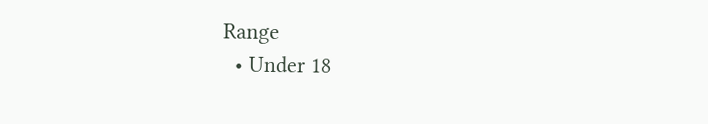Range
  • Under 18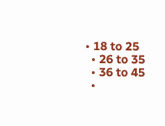• 18 to 25
  • 26 to 35
  • 36 to 45
  •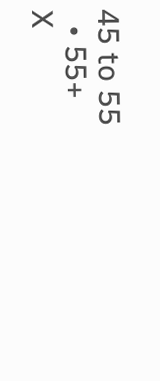45 to 55
  • 55+
X